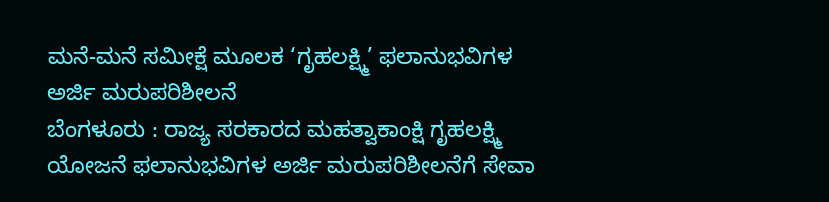ಮನೆ-ಮನೆ ಸಮೀಕ್ಷೆ ಮೂಲಕ ‘ಗೃಹಲಕ್ಷ್ಮಿ’ ಫಲಾನುಭವಿಗಳ ಅರ್ಜಿ ಮರುಪರಿಶೀಲನೆ
ಬೆಂಗಳೂರು : ರಾಜ್ಯ ಸರಕಾರದ ಮಹತ್ವಾಕಾಂಕ್ಷಿ ಗೃಹಲಕ್ಷ್ಮಿ ಯೋಜನೆ ಫಲಾನುಭವಿಗಳ ಅರ್ಜಿ ಮರುಪರಿಶೀಲನೆಗೆ ಸೇವಾ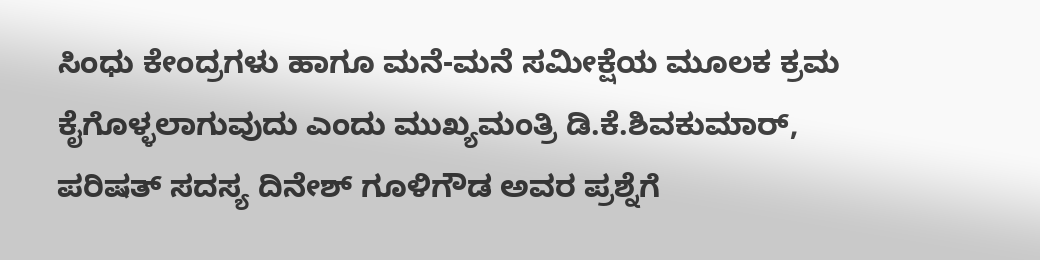ಸಿಂಧು ಕೇಂದ್ರಗಳು ಹಾಗೂ ಮನೆ-ಮನೆ ಸಮೀಕ್ಷೆಯ ಮೂಲಕ ಕ್ರಮ ಕೈಗೊಳ್ಳಲಾಗುವುದು ಎಂದು ಮುಖ್ಯಮಂತ್ರಿ ಡಿ.ಕೆ.ಶಿವಕುಮಾರ್, ಪರಿಷತ್ ಸದಸ್ಯ ದಿನೇಶ್ ಗೂಳಿಗೌಡ ಅವರ ಪ್ರಶ್ನೆಗೆ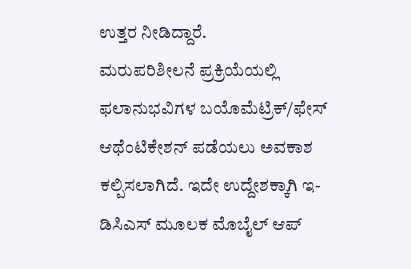ಉತ್ತರ ನೀಡಿದ್ದಾರೆ.
ಮರುಪರಿಶೀಲನೆ ಪ್ರಕ್ರಿಯೆಯಲ್ಲಿ ಫಲಾನುಭವಿಗಳ ಬಯೊಮೆಟ್ರಿಕ್/ಫೇಸ್ ಆಥೆಂಟಿಕೇಶನ್ ಪಡೆಯಲು ಅವಕಾಶ ಕಲ್ಪಿಸಲಾಗಿದೆ. ಇದೇ ಉದ್ದೇಶಕ್ಕಾಗಿ ಇ-ಡಿಸಿಎಸ್ ಮೂಲಕ ಮೊಬೈಲ್ ಆಪ್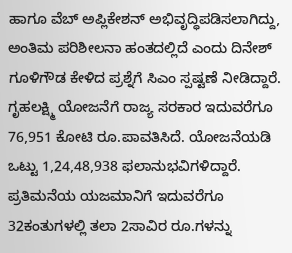ಹಾಗೂ ವೆಬ್ ಅಪ್ಲಿಕೇಶನ್ ಅಭಿವೃದ್ಧಿಪಡಿಸಲಾಗಿದ್ದು, ಅಂತಿಮ ಪರಿಶೀಲನಾ ಹಂತದಲ್ಲಿದೆ ಎಂದು ದಿನೇಶ್ ಗೂಳಿಗೌಡ ಕೇಳಿದ ಪ್ರಶ್ನೆಗೆ ಸಿಎಂ ಸ್ಪಷ್ಟಣೆ ನೀಡಿದ್ದಾರೆ.
ಗೃಹಲಕ್ಷ್ಮಿ ಯೋಜನೆಗೆ ರಾಜ್ಯ ಸರಕಾರ ಇದುವರೆಗೂ 76,951 ಕೋಟಿ ರೂ.ಪಾವತಿಸಿದೆ. ಯೋಜನೆಯಡಿ ಒಟ್ಟು 1,24,48,938 ಫಲಾನುಭವಿಗಳಿದ್ದಾರೆ. ಪ್ರತಿಮನೆಯ ಯಜಮಾನಿಗೆ ಇದುವರೆಗೂ 32ಕಂತುಗಳಲ್ಲಿ ತಲಾ 2ಸಾವಿರ ರೂ.ಗಳನ್ನು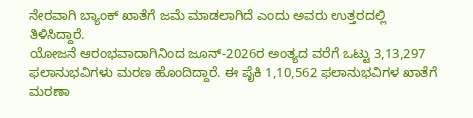ನೇರವಾಗಿ ಬ್ಯಾಂಕ್ ಖಾತೆಗೆ ಜಮೆ ಮಾಡಲಾಗಿದೆ ಎಂದು ಅವರು ಉತ್ತರದಲ್ಲಿ ತಿಳಿಸಿದ್ದಾರೆ.
ಯೋಜನೆ ಆರಂಭವಾದಾಗಿನಿಂದ ಜೂನ್-2026ರ ಅಂತ್ಯದ ವರೆಗೆ ಒಟ್ಟು 3,13,297 ಫಲಾನುಭವಿಗಳು ಮರಣ ಹೊಂದಿದ್ದಾರೆ. ಈ ಪೈಕಿ 1,10,562 ಫಲಾನುಭವಿಗಳ ಖಾತೆಗೆ ಮರಣಾ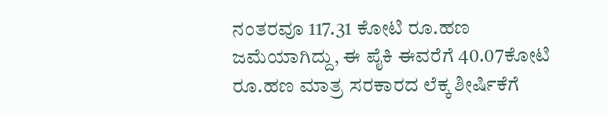ನಂತರವೂ 117.31 ಕೋಟಿ ರೂ.ಹಣ ಜಮೆಯಾಗಿದ್ದು, ಈ ಪೈಕಿ ಈವರೆಗೆ 40.07ಕೋಟಿ ರೂ.ಹಣ ಮಾತ್ರ ಸರಕಾರದ ಲೆಕ್ಕ ಶೀರ್ಷಿಕೆಗೆ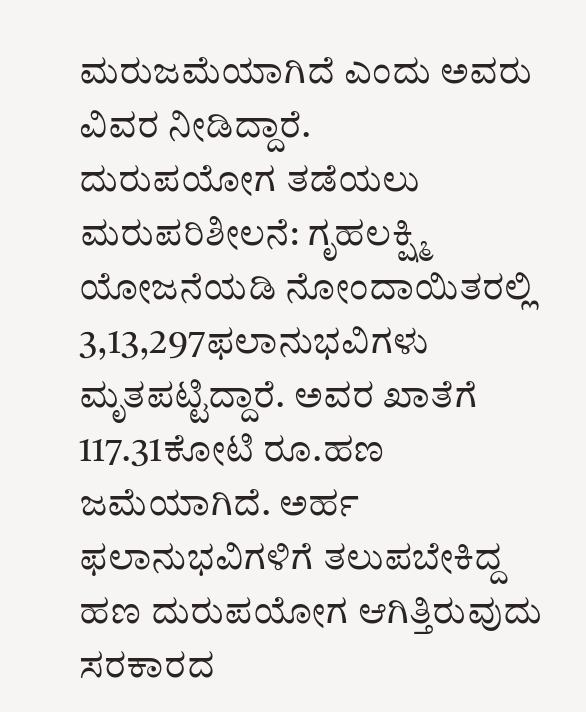ಮರುಜಮೆಯಾಗಿದೆ ಎಂದು ಅವರು ವಿವರ ನೀಡಿದ್ದಾರೆ.
ದುರುಪಯೋಗ ತಡೆಯಲು ಮರುಪರಿಶೀಲನೆ: ಗೃಹಲಕ್ಷ್ಮಿ ಯೋಜನೆಯಡಿ ನೋಂದಾಯಿತರಲ್ಲಿ 3,13,297ಫಲಾನುಭವಿಗಳು ಮೃತಪಟ್ಟಿದ್ದಾರೆ. ಅವರ ಖಾತೆಗೆ 117.31ಕೋಟಿ ರೂ.ಹಣ ಜಮೆಯಾಗಿದೆ. ಅರ್ಹ ಫಲಾನುಭವಿಗಳಿಗೆ ತಲುಪಬೇಕಿದ್ದ ಹಣ ದುರುಪಯೋಗ ಆಗಿತ್ತಿರುವುದು ಸರಕಾರದ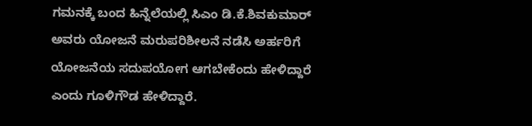ಗಮನಕ್ಕೆ ಬಂದ ಹಿನ್ನೆಲೆಯಲ್ಲಿ ಸಿಎಂ ಡಿ.ಕೆ.ಶಿವಕುಮಾರ್ ಅವರು ಯೋಜನೆ ಮರುಪರಿಶೀಲನೆ ನಡೆಸಿ ಅರ್ಹರಿಗೆ ಯೋಜನೆಯ ಸದುಪಯೋಗ ಆಗಬೇಕೆಂದು ಹೇಳಿದ್ದಾರೆ ಎಂದು ಗೂಳಿಗೌಡ ಹೇಳಿದ್ದಾರೆ.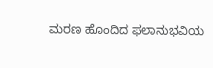ಮರಣ ಹೊಂದಿದ ಫಲಾನುಭವಿಯ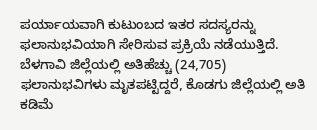ಪರ್ಯಾಯವಾಗಿ ಕುಟುಂಬದ ಇತರ ಸದಸ್ಯರನ್ನು ಫಲಾನುಭವಿಯಾಗಿ ಸೇರಿಸುವ ಪ್ರಕ್ರಿಯೆ ನಡೆಯುತ್ತಿದೆ. ಬೆಳಗಾವಿ ಜಿಲ್ಲೆಯಲ್ಲಿ ಅತಿಹೆಚ್ಚು (24,705) ಫಲಾನುಭವಿಗಳು ಮೃತಪಟ್ಟಿದ್ದರೆ, ಕೊಡಗು ಜಿಲ್ಲೆಯಲ್ಲಿ ಅತಿ ಕಡಿಮೆ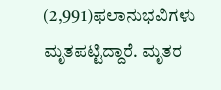(2,991)ಫಲಾನುಭವಿಗಳು ಮೃತಪಟ್ಟಿದ್ದಾರೆ. ಮೃತರ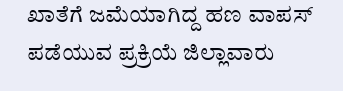ಖಾತೆಗೆ ಜಮೆಯಾಗಿದ್ದ ಹಣ ವಾಪಸ್ ಪಡೆಯುವ ಪ್ರಕ್ರಿಯೆ ಜಿಲ್ಲಾವಾರು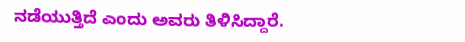ನಡೆಯುತ್ತಿದೆ ಎಂದು ಅವರು ತಿಳಿಸಿದ್ದಾರೆ.